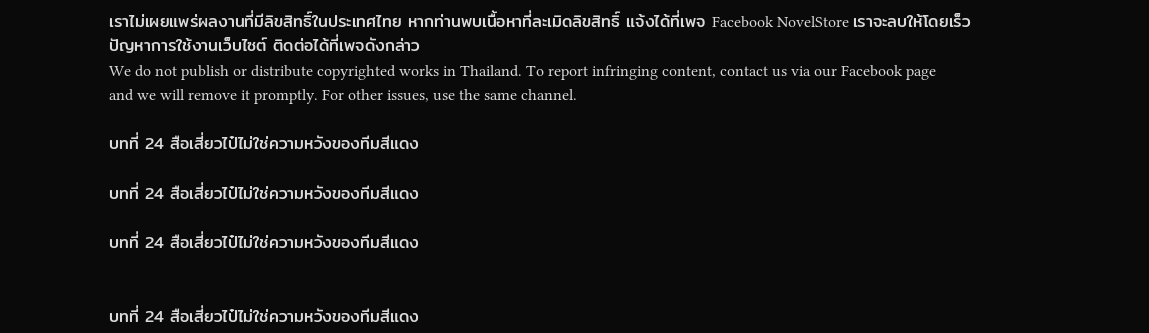เราไม่เผยแพร่ผลงานที่มีลิขสิทธิ์ในประเทศไทย หากท่านพบเนื้อหาที่ละเมิดลิขสิทธิ์ แจ้งได้ที่เพจ Facebook NovelStore เราจะลบให้โดยเร็ว
ปัญหาการใช้งานเว็บไซต์ ติดต่อได้ที่เพจดังกล่าว
We do not publish or distribute copyrighted works in Thailand. To report infringing content, contact us via our Facebook page and we will remove it promptly. For other issues, use the same channel.

บทที่ 24 สือเสี่ยวไป๋ไม่ใช่ความหวังของทีมสีแดง

บทที่ 24 สือเสี่ยวไป๋ไม่ใช่ความหวังของทีมสีแดง

บทที่ 24 สือเสี่ยวไป๋ไม่ใช่ความหวังของทีมสีแดง


บทที่ 24 สือเสี่ยวไป๋ไม่ใช่ความหวังของทีมสีแดง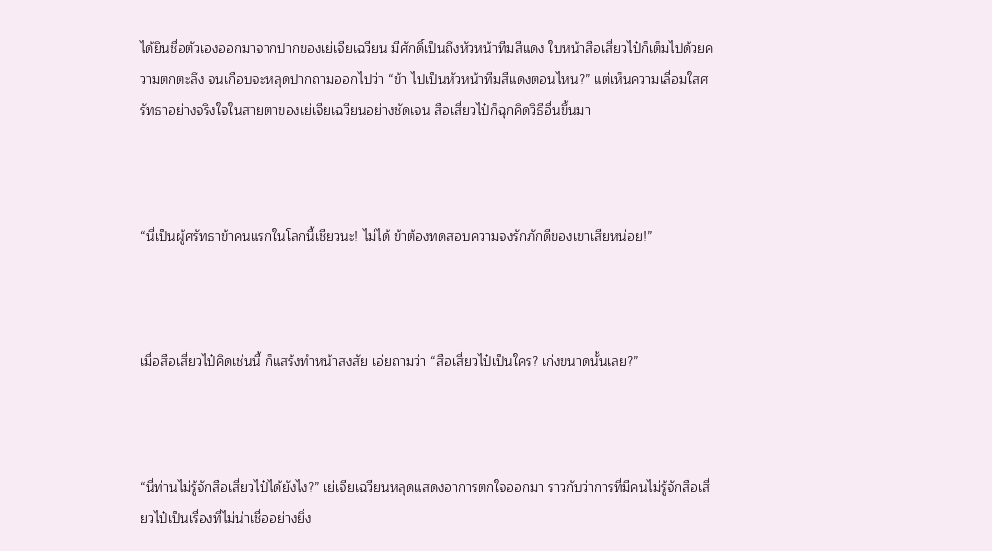ได้ยินชื่อตัวเองออกมาจากปากของเย่เจียเฉวียน มีศักดิ์เป็นถึงหัวหน้าทีมสีแดง ใบหน้าสือเสี่ยวไป๋ก็เต็มไปด้วยความตกตะลึง จนเกือบจะหลุดปากถามออกไปว่า “ข้า ไปเป็นหัวหน้าทีมสีแดงตอนไหน?” แต่เห็นความเลื่อมใสศรัทธาอย่างจริงใจในสายตาของเย่เจียเฉวียนอย่างชัดเจน สือเสี่ยวไป๋ก็ฉุกคิดวิธีอื่นขึ้นมา



“นี่เป็นผู้ศรัทธาข้าคนแรกในโลกนี้เชียวนะ! ไม่ได้ ข้าต้องทดสอบความจงรักภักดีของเขาเสียหน่อย!”



เมื่อสือเสี่ยวไป๋คิดเช่นนี้ ก็แสร้งทำหน้าสงสัย เอ่ยถามว่า “สือเสี่ยวไป๋เป็นใคร? เก่งขนาดนั้นเลย?”



“นี่ท่านไม่รู้จักสือเสี่ยวไป๋ได้ยังไง?” เย่เจียเฉวียนหลุดแสดงอาการตกใจออกมา ราวกับว่าการที่มีคนไม่รู้จักสือเสี่ยวไป๋เป็นเรื่องที่ไม่น่าเชื่ออย่างยิ่ง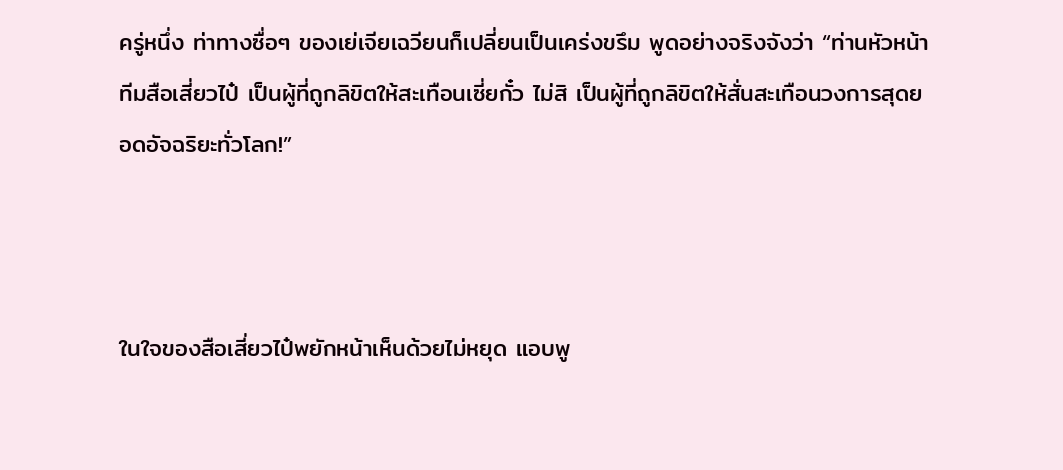ครู่หนึ่ง ท่าทางซื่อๆ ของเย่เจียเฉวียนก็เปลี่ยนเป็นเคร่งขรึม พูดอย่างจริงจังว่า “ท่านหัวหน้าทีมสือเสี่ยวไป๋ เป็นผู้ที่ถูกลิขิตให้สะเทือนเซี่ยกั๋ว ไม่สิ เป็นผู้ที่ถูกลิขิตให้สั่นสะเทือนวงการสุดยอดอัจฉริยะทั่วโลก!”



ในใจของสือเสี่ยวไป๋พยักหน้าเห็นด้วยไม่หยุด แอบพู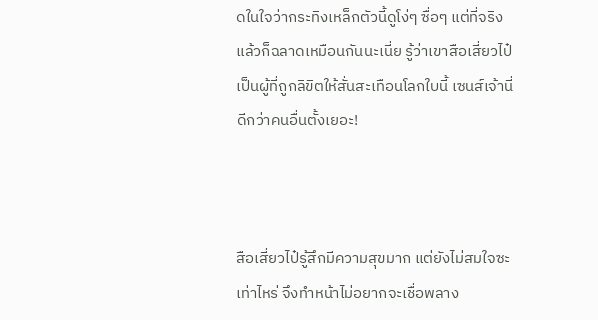ดในใจว่ากระทิงเหล็กตัวนี้ดูโง่ๆ ซื่อๆ แต่ที่จริงแล้วก็ฉลาดเหมือนกันนะเนี่ย รู้ว่าเขาสือเสี่ยวไป๋เป็นผู้ที่ถูกลิขิตให้สั่นสะเทือนโลกใบนี้ เซนส์เจ้านี่ดีกว่าคนอื่นตั้งเยอะ!



สือเสี่ยวไป๋รู้สึกมีความสุขมาก แต่ยังไม่สมใจซะเท่าไหร่ จึงทำหน้าไม่อยากจะเชื่อพลาง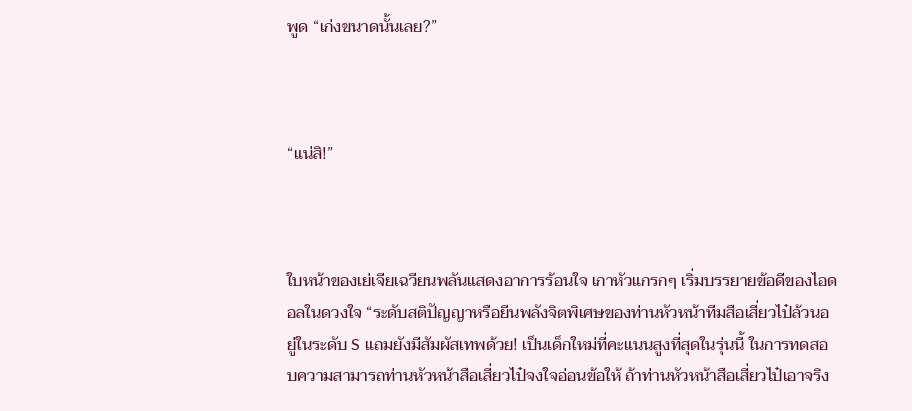พูด “เก่งขนาดนั้นเลย?”



“แน่สิ!”



ใบหน้าของเย่เจียเฉวียนพลันแสดงอาการร้อนใจ เกาหัวแกรกๆ เริ่มบรรยายข้อดีของไอดอลในดวงใจ “ระดับสติปัญญาหรือยีนพลังจิตพิเศษของท่านหัวหน้าทีมสือเสี่ยวไป๋ล้วนอยู่ในระดับ S แถมยังมีสัมผัสเทพด้วย! เป็นเด็กใหม่ที่คะแนนสูงที่สุดในรุ่นนี้ ในการทดสอบความสามารถท่านหัวหน้าสือเสี่ยวไป๋จงใจอ่อนข้อให้ ถ้าท่านหัวหน้าสือเสี่ยวไป๋เอาจริง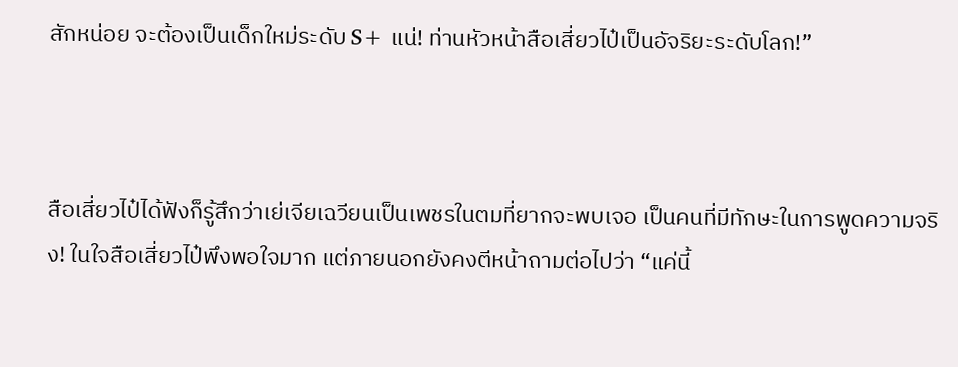สักหน่อย จะต้องเป็นเด็กใหม่ระดับ S+ แน่! ท่านหัวหน้าสือเสี่ยวไป๋เป็นอัจริยะระดับโลก!”



สือเสี่ยวไป๋ได้ฟังก็รู้สึกว่าเย่เจียเฉวียนเป็นเพชรในตมที่ยากจะพบเจอ เป็นคนที่มีทักษะในการพูดความจริง! ในใจสือเสี่ยวไป๋พึงพอใจมาก แต่ภายนอกยังคงตีหน้าถามต่อไปว่า “แค่นี้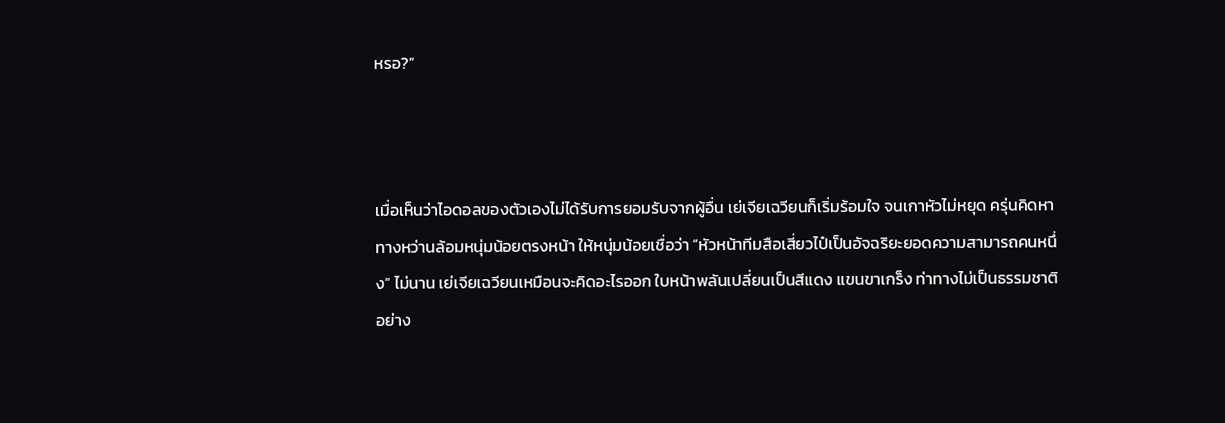หรอ?”



เมื่อเห็นว่าไอดอลของตัวเองไม่ได้รับการยอมรับจากผู้อื่น เย่เจียเฉวียนก็เริ่มร้อมใจ จนเกาหัวไม่หยุด ครุ่นคิดหาทางหว่านล้อมหนุ่มน้อยตรงหน้า ให้หนุ่มน้อยเชื่อว่า “หัวหน้าทีมสือเสี่ยวไป๋เป็นอัจฉริยะยอดความสามารถคนหนึ่ง” ไม่นาน เย่เจียเฉวียนเหมือนจะคิดอะไรออก ใบหน้าพลันเปลี่ยนเป็นสีแดง แขนขาเกร็ง ท่าทางไม่เป็นธรรมชาติอย่าง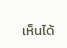เห็นได้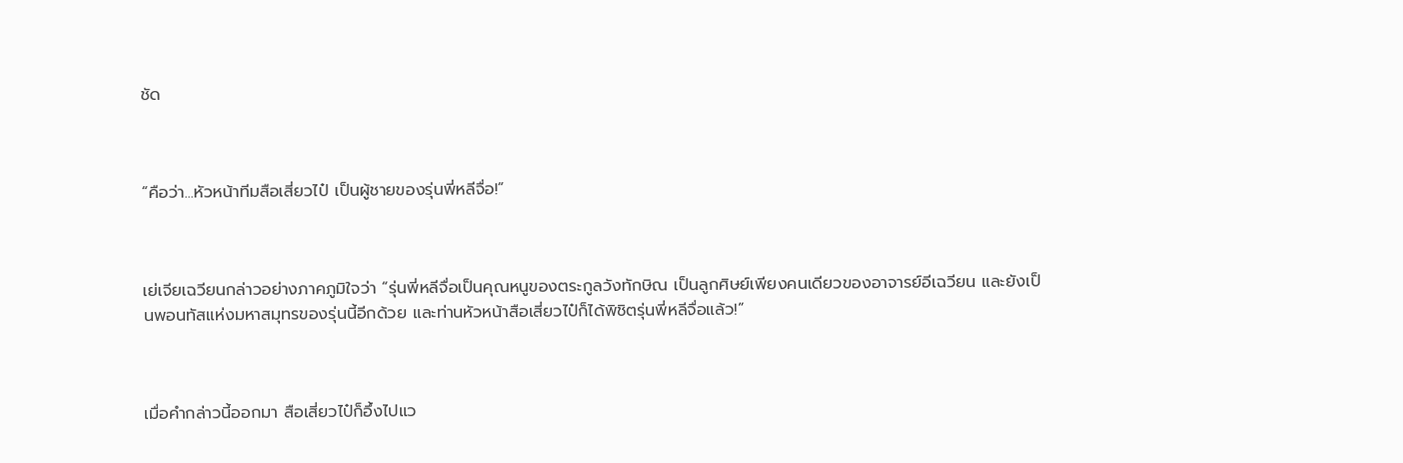ชัด



“คือว่า...หัวหน้าทีมสือเสี่ยวไป๋ เป็นผู้ชายของรุ่นพี่หลีจื่อ!”



เย่เจียเฉวียนกล่าวอย่างภาคภูมิใจว่า “รุ่นพี่หลีจื่อเป็นคุณหนูของตระกูลวังทักษิณ เป็นลูกศิษย์เพียงคนเดียวของอาจารย์อีเฉวียน และยังเป็นพอนทัสแห่งมหาสมุทรของรุ่นนี้อีกด้วย และท่านหัวหน้าสือเสี่ยวไป๋ก็ได้พิชิตรุ่นพี่หลีจื่อแล้ว!”



เมื่อคำกล่าวนี้ออกมา สือเสี่ยวไป๋ก็อึ้งไปแว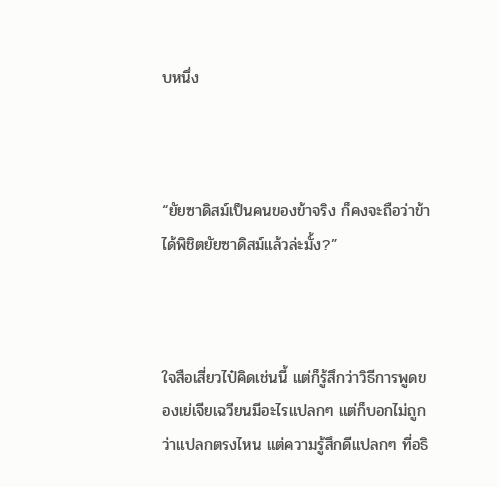บหนึ่ง



“ยัยซาดิสม์เป็นคนของข้าจริง ก็คงจะถือว่าข้าได้พิชิตยัยซาดิสม์แล้วล่ะมั้ง?”



ใจสือเสี่ยวไป๋คิดเช่นนี้ แต่ก็รู้สึกว่าวิธีการพูดของเย่เจียเฉวียนมีอะไรแปลกๆ แต่ก็บอกไม่ถูกว่าแปลกตรงไหน แต่ความรู้สึกดีแปลกๆ ที่อธิ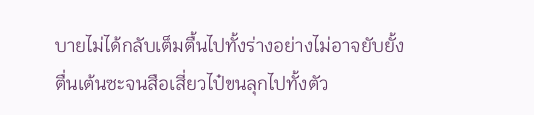บายไม่ได้กลับเต็มตื้นไปทั้งร่างอย่างไม่อาจยับยั้ง ตื่นเต้นซะจนสือเสี่ยวไป๋ขนลุกไปทั้งตัว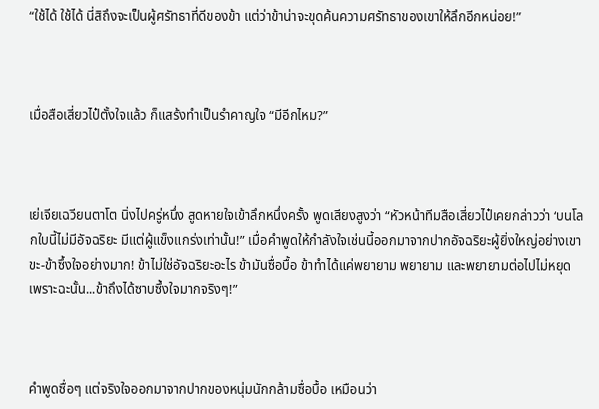“ใช้ได้ ใช้ได้ นี่สิถึงจะเป็นผู้ศรัทธาที่ดีของข้า แต่ว่าข้าน่าจะขุดค้นความศรัทธาของเขาให้ลึกอีกหน่อย!”



เมื่อสือเสี่ยวไป๋ตั้งใจแล้ว ก็แสร้งทำเป็นรำคาญใจ “มีอีกไหม?”



เย่เจียเฉวียนตาโต นิ่งไปครู่หนึ่ง สูดหายใจเข้าลึกหนึ่งครั้ง พูดเสียงสูงว่า “หัวหน้าทีมสือเสี่ยวไป๋เคยกล่าวว่า ‘บนโลกใบนี้ไม่มีอัจฉริยะ มีแต่ผู้แข็งแกร่งเท่านั้น!” เมื่อคำพูดให้กำลังใจเช่นนี้ออกมาจากปากอัจฉริยะผู้ยิ่งใหญ่อย่างเขา ขะ-ข้าซึ้งใจอย่างมาก! ข้าไม่ใช่อัจฉริยะอะไร ข้ามันซื่อบื้อ ข้าทำได้แค่พยายาม พยายาม และพยายามต่อไปไม่หยุด เพราะฉะนั้น...ข้าถึงได้ซาบซึ้งใจมากจริงๆ!”



คำพูดซื่อๆ แต่จริงใจออกมาจากปากของหนุ่มนักกล้ามซื่อบื้อ เหมือนว่า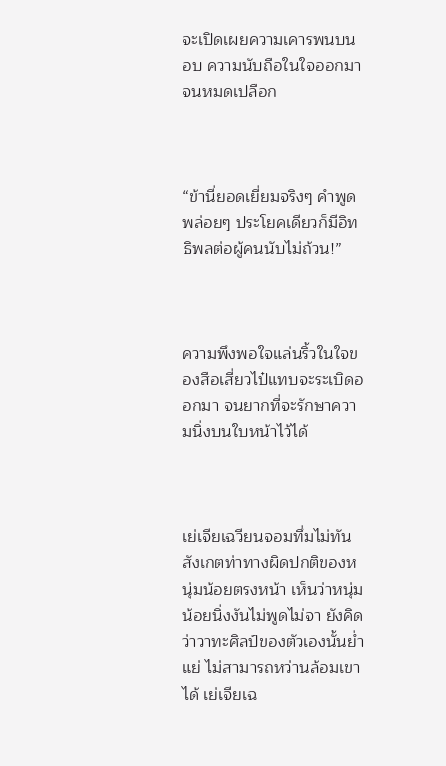จะเปิดเผยความเคารพนบนอบ ความนับถือในใจออกมาจนหมดเปลือก



“ข้านี่ยอดเยี่ยมจริงๆ คำพูดพล่อยๆ ประโยคเดียวก็มีอิทธิพลต่อผู้คนนับไม่ถ้วน!”



ความพึงพอใจแล่นริ้วในใจของสือเสี่ยวไป๋แทบจะระเบิดออกมา จนยากที่จะรักษาความนิ่งบนใบหน้าไว้ได้



เย่เจียเฉวียนจอมทึ่มไม่ทันสังเกตท่าทางผิดปกติของหนุ่มน้อยตรงหน้า เห็นว่าหนุ่มน้อยนิ่งงันไม่พูดไม่จา ยังคิดว่าวาทะศิลป์ของตัวเองนั้นย่ำแย่ ไม่สามารถหว่านล้อมเขาได้ เย่เจียเฉ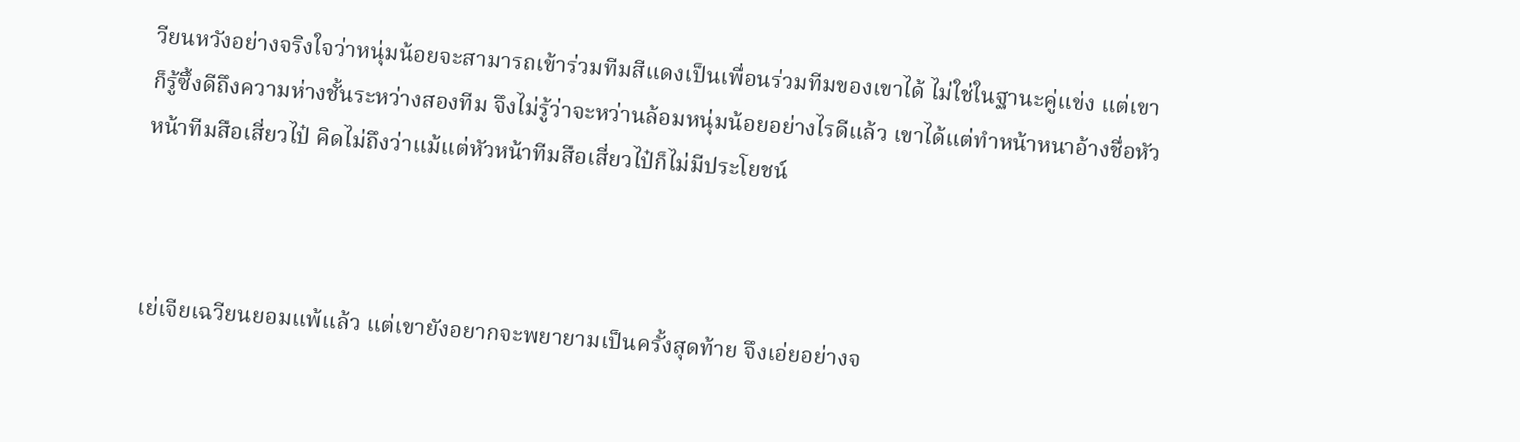วียนหวังอย่างจริงใจว่าหนุ่มน้อยจะสามารถเข้าร่วมทีมสีแดงเป็นเพื่อนร่วมทีมของเขาได้ ไม่ใช่ในฐานะคู่แข่ง แต่เขาก็รู้ซึ้งดีถึงความห่างชั้นระหว่างสองทีม จึงไม่รู้ว่าจะหว่านล้อมหนุ่มน้อยอย่างไรดีแล้ว เขาได้แต่ทำหน้าหนาอ้างชื่อหัวหน้าทีมสือเสี่ยวไป๋ คิดไม่ถึงว่าแม้แต่หัวหน้าทีมสือเสี่ยวไป๋ก็ไม่มีประโยชน์



เย่เจียเฉวียนยอมแพ้แล้ว แต่เขายังอยากจะพยายามเป็นครั้งสุดท้าย จึงเอ่ยอย่างจ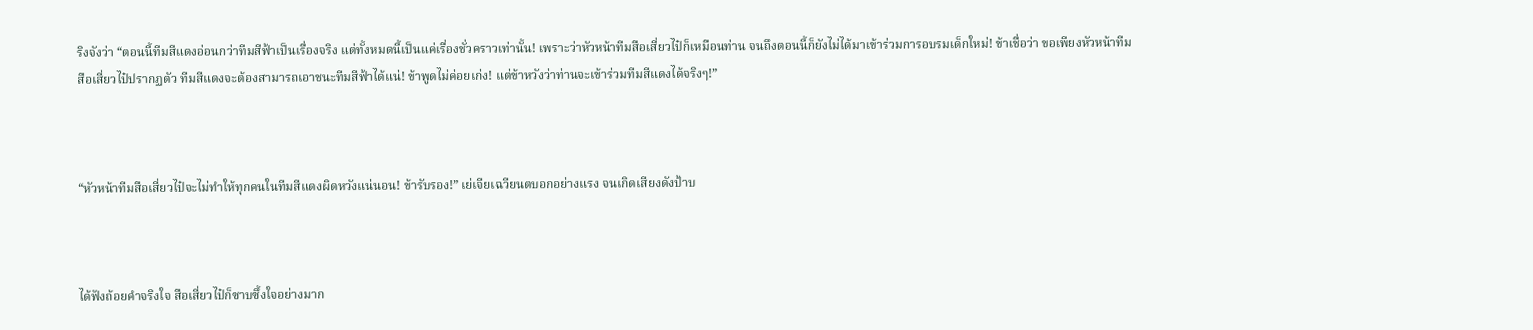ริงจังว่า “ตอนนี้ทีมสีแดงอ่อนกว่าทีมสีฟ้าเป็นเรื่องจริง แต่ทั้งหมดนี้เป็นแค่เรื่องชั่วคราวเท่านั้น! เพราะว่าหัวหน้าทีมสือเสี่ยวไป๋ก็เหมือนท่าน จนถึงตอนนี้ก็ยังไม่ได้มาเข้าร่วมการอบรมเด็กใหม่! ข้าเชื่อว่า ขอเพียงหัวหน้าทีมสือเสี่ยวไป๋ปรากฏตัว ทีมสีแดงจะต้องสามารถเอาชนะทีมสีฟ้าได้แน่! ข้าพูดไม่ค่อยเก่ง! แต่ข้าหวังว่าท่านจะเข้าร่วมทีมสีแดงได้จริงๆ!”



“หัวหน้าทีมสือเสี่ยวไป๋จะไม่ทำให้ทุกคนในทีมสีแดงผิดหวังแน่นอน! ข้ารับรอง!” เย่เจียเฉวียนตบอกอย่างแรง จนเกิดเสียงดังป้าบ



ได้ฟังถ้อยคำจริงใจ สือเสี่ยวไป๋ก็ซาบซึ้งใจอย่างมาก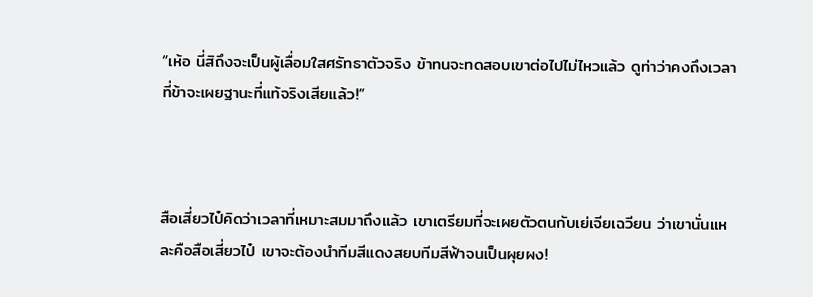“เห้อ นี่สิถึงจะเป็นผู้เลื่อมใสศรัทธาตัวจริง ข้าทนจะทดสอบเขาต่อไปไม่ไหวแล้ว ดูท่าว่าคงถึงเวลาที่ข้าจะเผยฐานะที่แท้จริงเสียแล้ว!”



สือเสี่ยวไป๋คิดว่าเวลาที่เหมาะสมมาถึงแล้ว เขาเตรียมที่จะเผยตัวตนกับเย่เจียเฉวียน ว่าเขานั่นแหละคือสือเสี่ยวไป๋ เขาจะต้องนำทีมสีแดงสยบทีมสีฟ้าจนเป็นผุยผง!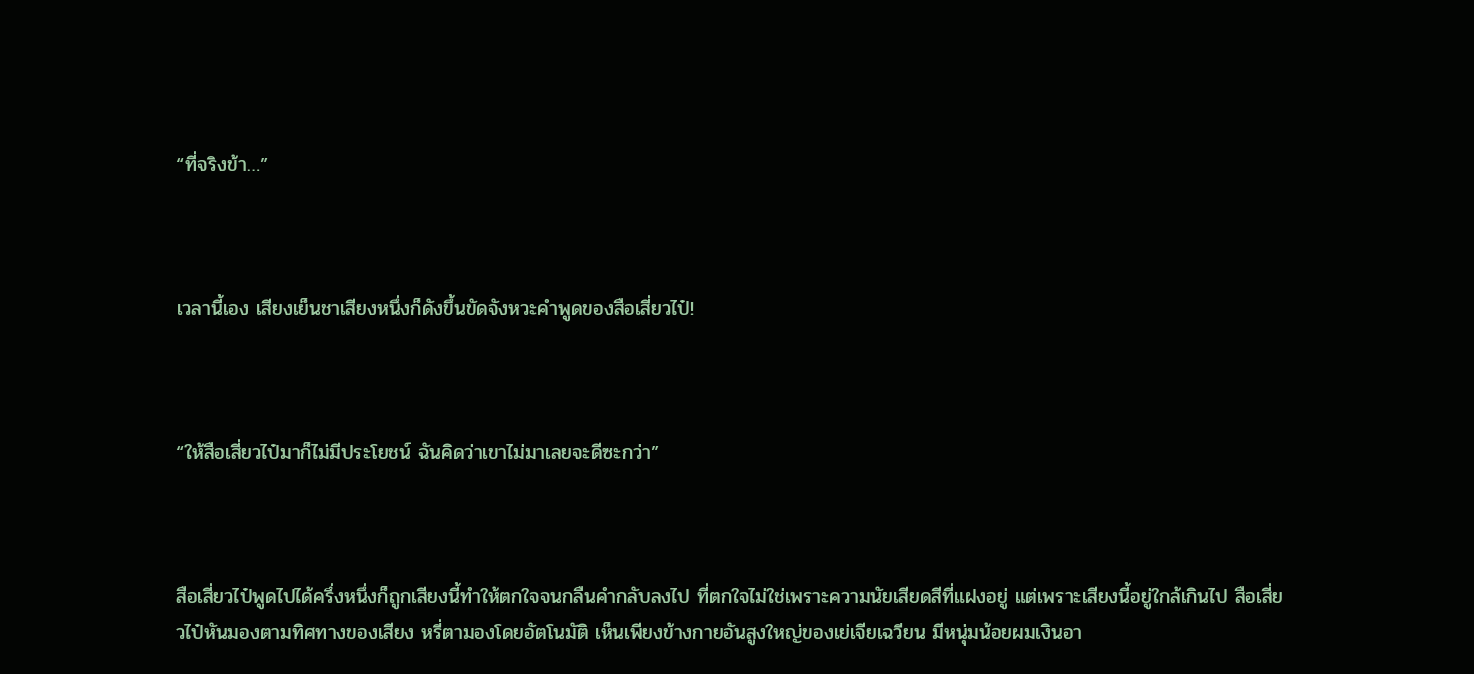“ที่จริงข้า…”



เวลานี้เอง เสียงเย็นชาเสียงหนึ่งก็ดังขึ้นขัดจังหวะคำพูดของสือเสี่ยวไป๋!



“ให้สือเสี่ยวไป๋มาก็ไม่มีประโยชน์ ฉันคิดว่าเขาไม่มาเลยจะดีซะกว่า”



สือเสี่ยวไป๋พูดไปได้ครึ่งหนึ่งก็ถูกเสียงนี้ทำให้ตกใจจนกลืนคำกลับลงไป ที่ตกใจไม่ใช่เพราะความนัยเสียดสีที่แฝงอยู่ แต่เพราะเสียงนี้อยู่ใกล้เกินไป สือเสี่ยวไป๋หันมองตามทิศทางของเสียง หรี่ตามองโดยอัตโนมัติ เห็นเพียงข้างกายอันสูงใหญ่ของเย่เจียเฉวียน มีหนุ่มน้อยผมเงินอา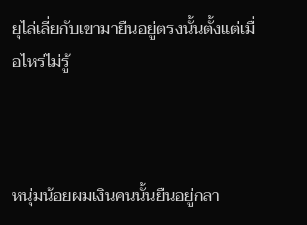ยุไล่เลี่ยกับเขามายืนอยู่ตรงนั้นตั้งแต่เมื่อไหร่ไม่รู้



หนุ่มน้อยผมเงินคนนั้นยืนอยู่กลา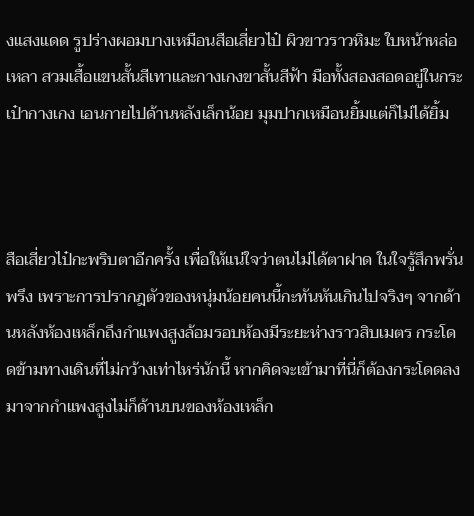งแสงแดด รูปร่างผอมบางเหมือนสือเสี่ยวไป๋ ผิวขาวราวหิมะ ใบหน้าหล่อเหลา สวมเสื้อแขนสั้นสีเทาและกางเกงขาสั้นสีฟ้า มือทั้งสองสอดอยู่ในกระเป๋ากางเกง เอนกายไปด้านหลังเล็กน้อย มุมปากเหมือนยิ้มแต่ก็ไม่ได้ยิ้ม



สือเสี่ยวไป๋กะพริบตาอีกครั้ง เพื่อให้แน่ใจว่าตนไม่ได้ตาฝาด ในใจรู้สึกพรั่นพรึง เพราะการปรากฎตัวของหนุ่มน้อยคนนี้กะทันหันเกินไปจริงๆ จากด้านหลังห้องเหล็กถึงกำแพงสูงล้อมรอบห้องมีระยะห่างราวสิบเมตร กระโดดข้ามทางเดินที่ไม่กว้างเท่าไหร่นักนี้ หากคิดจะเข้ามาที่นี่ก็ต้องกระโดดลงมาจากกำแพงสูงไม่ก็ด้านบนของห้องเหล็ก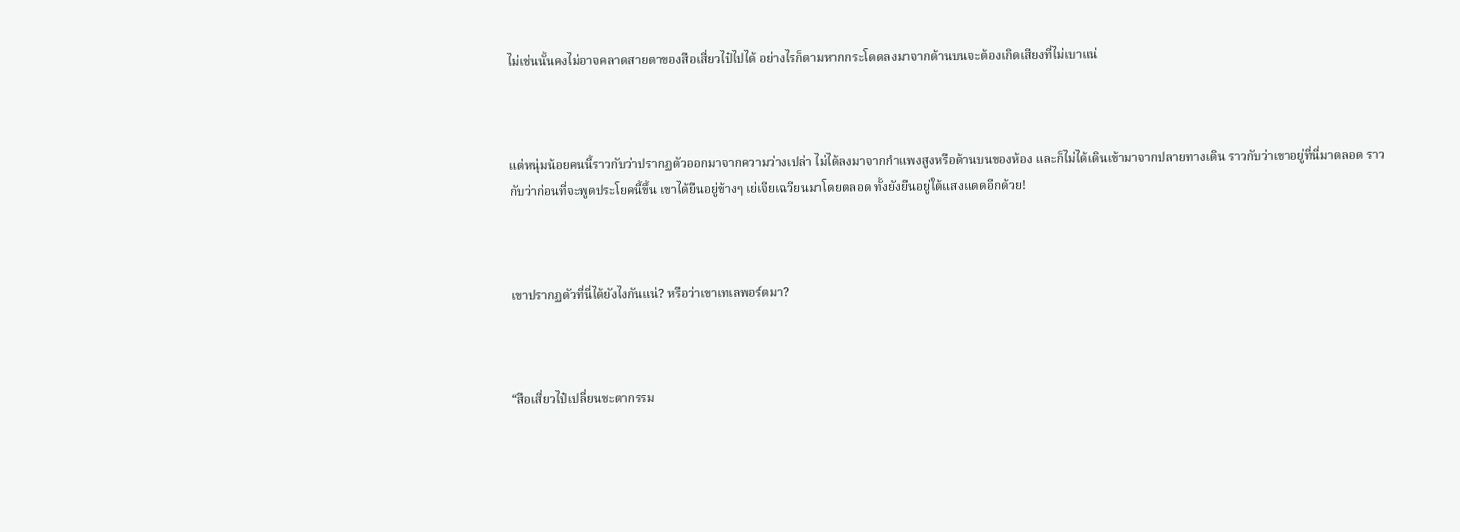ไม่เช่นนั้นคงไม่อาจคลาดสายตาของสือเสี่ยวไป๋ไปได้ อย่างไรก็ตามหากกระโดดลงมาจากด้านบนจะต้องเกิดเสียงที่ไม่เบาแน่



แต่หนุ่มน้อยคนนี้ราวกับว่าปรากฏตัวออกมาจากความว่างเปล่า ไม่ได้ลงมาจากกำแพงสูงหรือด้านบนของห้อง และก็ไม่ได้เดินเข้ามาจากปลายทางเดิน ราวกับว่าเขาอยู่ที่นี่มาตลอด ราวกับว่าก่อนที่จะพูดประโยคนี้ขึ้น เขาได้ยืนอยู่ข้างๆ เย่เจียเฉวียนมาโดยตลอด ทั้งยังยืนอยู่ใต้แสงแดดอีกด้วย!



เขาปรากฏตัวที่นี่ได้ยังไงกันแน่? หรือว่าเขาเทเลพอร์ตมา?



“สือเสี่ยวไป๋เปลี่ยนชะตากรรม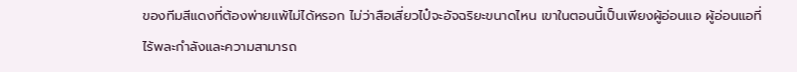ของทีมสีแดงที่ต้องพ่ายแพ้ไม่ได้หรอก ไม่ว่าสือเสี่ยวไป๋จะอัจฉริยะขนาดไหน เขาในตอนนี้เป็นเพียงผู้อ่อนแอ ผู้อ่อนแอที่ไร้พละกำลังและความสามารถ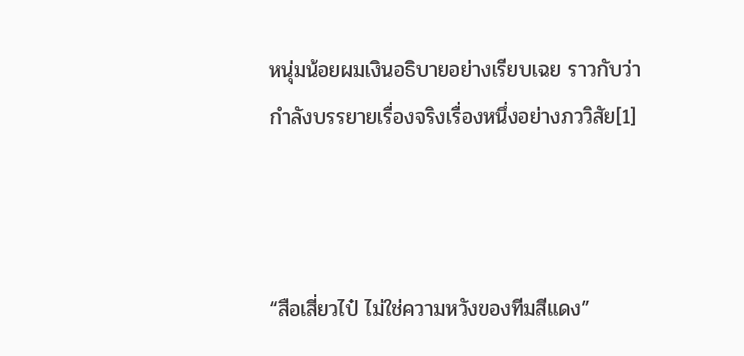หนุ่มน้อยผมเงินอธิบายอย่างเรียบเฉย ราวกับว่ากำลังบรรยายเรื่องจริงเรื่องหนึ่งอย่างภววิสัย[1]



“สือเสี่ยวไป๋ ไม่ใช่ความหวังของทีมสีแดง”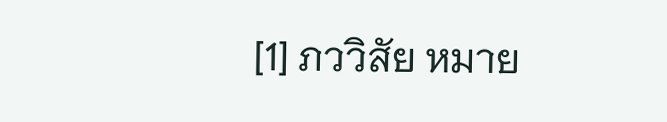[1] ภววิสัย หมาย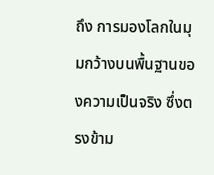ถึง การมองโลกในมุมกว้างบนพื้นฐานของความเป็นจริง ซึ่งตรงข้าม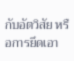กับอัตวิสัย หรือการยึดเอา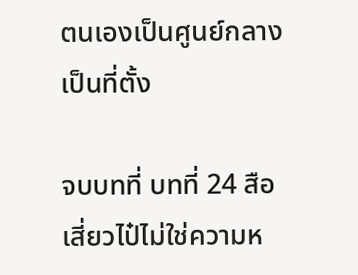ตนเองเป็นศูนย์กลางเป็นที่ตั้ง

จบบทที่ บทที่ 24 สือเสี่ยวไป๋ไม่ใช่ความห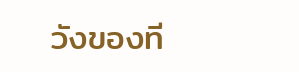วังของที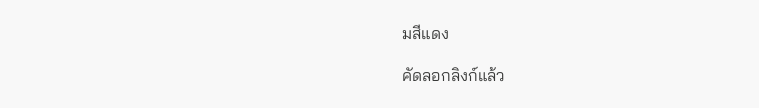มสีแดง

คัดลอกลิงก์แล้ว